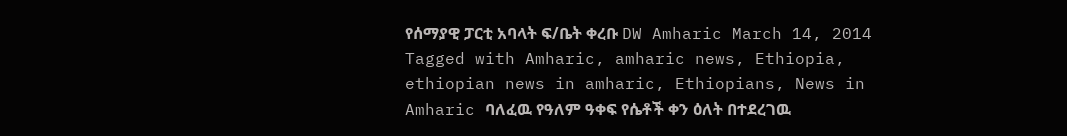የሰማያዊ ፓርቲ አባላት ፍ/ቤት ቀረቡ DW Amharic March 14, 2014 Tagged with Amharic, amharic news, Ethiopia, ethiopian news in amharic, Ethiopians, News in Amharic ባለፈዉ የዓለም ዓቀፍ የሴቶች ቀን ዕለት በተደረገዉ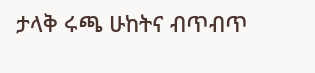ታላቅ ሩጫ ሁከትና ብጥብጥ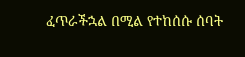ፈጥራችኋል በሚል የተከሰሱ ሰባት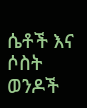ሴቶች እና ሶስት ወንዶች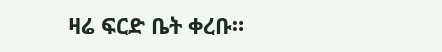ዛሬ ፍርድ ቤት ቀረቡ።